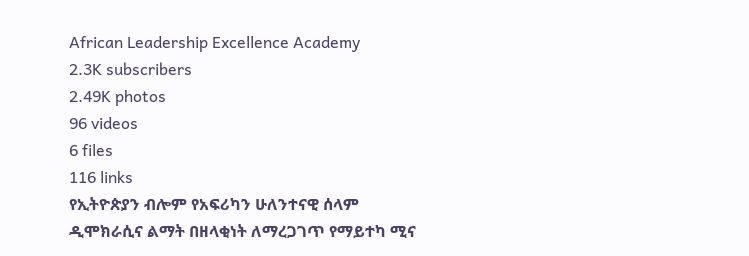African Leadership Excellence Academy
2.3K subscribers
2.49K photos
96 videos
6 files
116 links
የኢትዮጵያን ብሎም የአፍሪካን ሁለንተናዊ ሰላም ዲሞክራሲና ልማት በዘላቂነት ለማረጋገጥ የማይተካ ሚና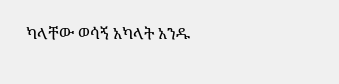ካላቸው ወሳኝ አካላት አንዱ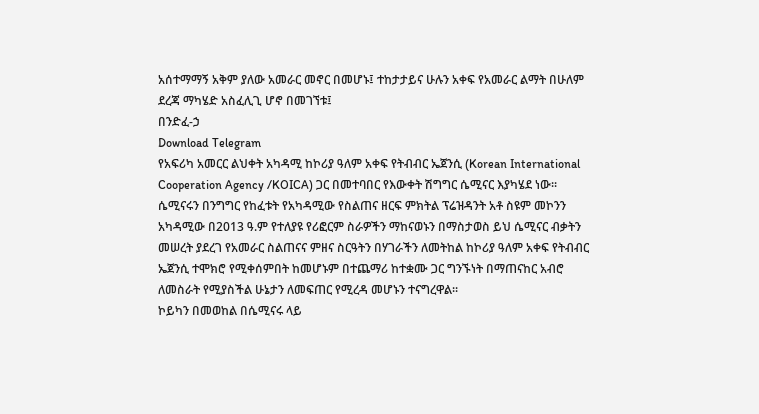አሰተማማኝ አቅም ያለው አመራር መኖር በመሆኑ፤ ተከታታይና ሁሉን አቀፍ የአመራር ልማት በሁለም ደረጃ ማካሄድ አስፈሊጊ ሆኖ በመገኘቱ፤
በንድፈ-ኃ
Download Telegram
የአፍሪካ አመርር ልህቀት አካዳሚ ከኮሪያ ዓለም አቀፍ የትብብር ኤጀንሲ (Korean International Cooperation Agency /KOICA) ጋር በመተባበር የእውቀት ሽግግር ሴሚናር እያካሄደ ነው፡፡
ሴሚናሩን በንግግር የከፈቱት የአካዳሚው የስልጠና ዘርፍ ምክትል ፕሬዝዳንት አቶ ስዩም መኮንን አካዳሚው በ2013 ዓ.ም የተለያዩ የሪፎርም ስራዎችን ማከናወኑን በማስታወስ ይህ ሴሚናር ብቃትን መሠረት ያደረገ የአመራር ስልጠናና ምዘና ስርዓትን በሃገራችን ለመትከል ከኮሪያ ዓለም አቀፍ የትብብር ኤጀንሲ ተሞክሮ የሚቀሰምበት ከመሆኑም በተጨማሪ ከተቋሙ ጋር ግንኙነት በማጠናከር አብሮ ለመስራት የሚያስችል ሁኔታን ለመፍጠር የሚረዳ መሆኑን ተናግረዋል፡፡
ኮይካን በመወከል በሴሚናሩ ላይ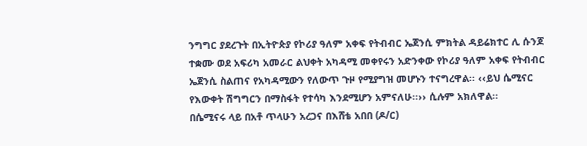ንግግር ያደረጉት በኢትዮጵያ የኮሪያ ዓለም አቀፍ የትብብር ኤጀንሲ ምክትል ዳይሬክተር ሊ ሱንጆ ተቋሙ ወደ አፍሪካ አመራር ልህቀት አካዳሚ መቀየሩን አድንቀው የኮሪያ ዓለም አቀፍ የትብብር ኤጀንሲ ስልጠና የአካዳሚውን የለውጥ ጉዞ የሚያግዝ መሆኑን ተናግረዋል፡፡ ‹‹ይህ ሴሚናር የእውቀት ሽግግርን በማስፋት የተሳካ እንደሚሆን አምናለሁ፡፡›› ሲሉም አክለዋል፡፡
በሴሚናሩ ላይ በአቶ ጥላሁን አረጋና በእሸቴ አበበ (ዶ/ር)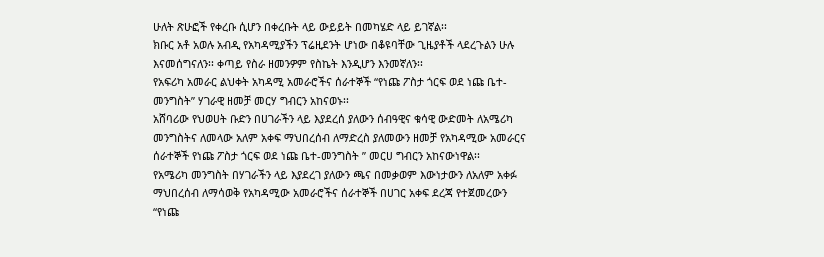ሁለት ጽሁፎች የቀረቡ ሲሆን በቀረቡት ላይ ውይይት በመካሄድ ላይ ይገኛል፡፡
ክቡር አቶ አወሉ አብዲ የአካዳሚያችን ፕሬዚደንት ሆነው በቆዩባቸው ጊዜያቶች ላደረጉልን ሁሉ እናመሰግናለን፡፡ ቀጣይ የስራ ዘመንዎም የስኬት እንዲሆን እንመኛለን፡፡
የአፍሪካ አመራር ልህቀት አካዳሚ አመራሮችና ሰራተኞች “የነጩ ፖስታ ጎርፍ ወደ ነጩ ቤተ-መንግስት” ሃገራዊ ዘመቻ መርሃ ግብርን አከናወኑ፡፡
አሸባሪው የህወሀት ቡድን በሀገራችን ላይ እያደረሰ ያለውን ሰብዓዊና ቁሳዊ ውድመት ለአሜሪካ መንግስትና ለመላው አለም አቀፍ ማህበረሰብ ለማድረስ ያለመውን ዘመቻ የአካዳሚው አመራርና ሰራተኞች የነጩ ፖስታ ጎርፍ ወደ ነጩ ቤተ-መንግስት ” መርሀ ግብርን አከናውነዋል፡፡
የአሜሪካ መንግስት በሃገራችን ላይ እያደረገ ያለውን ጫና በመቃወም እውነታውን ለአለም አቀፉ ማህበረሰብ ለማሳወቅ የአካዳሚው አመራሮችና ሰራተኞች በሀገር አቀፍ ደረጃ የተጀመረውን “የነጩ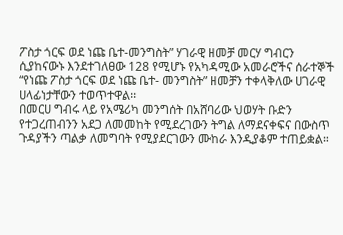ፖስታ ጎርፍ ወደ ነጩ ቤተ-መንግስት” ሃገራዊ ዘመቻ መርሃ ግብርን ሲያከናውኑ እንደተገለፀው 128 የሚሆኑ የአካዳሚው አመራሮችና ሰራተኞች “የነጩ ፖስታ ጎርፍ ወደ ነጩ ቤተ- መንግስት” ዘመቻን ተቀላቅለው ሀገራዊ ሀላፊነታቸውን ተወጥተዋል፡፡
በመርሀ ግብሩ ላይ የአሜሪካ መንግሰት በአሸባሪው ህወሃት ቡድን የተጋረጠብንን አደጋ ለመመከት የሚደረገውን ትግል ለማደናቀፍና በውስጥ ጉዳያችን ጣልቃ ለመግባት የሚያደርገውን ሙከራ እንዲያቆም ተጠይቋል።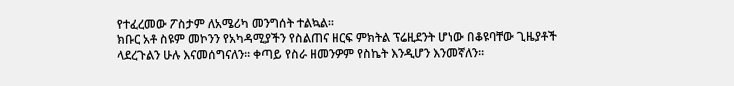የተፈረመው ፖስታም ለአሜሪካ መንግሰት ተልኳል፡፡
ክቡር አቶ ስዩም መኮንን የአካዳሚያችን የስልጠና ዘርፍ ምክትል ፕሬዚደንት ሆነው በቆዩባቸው ጊዜያቶች ላደረጉልን ሁሉ እናመሰግናለን፡፡ ቀጣይ የስራ ዘመንዎም የስኬት እንዲሆን እንመኛለን፡፡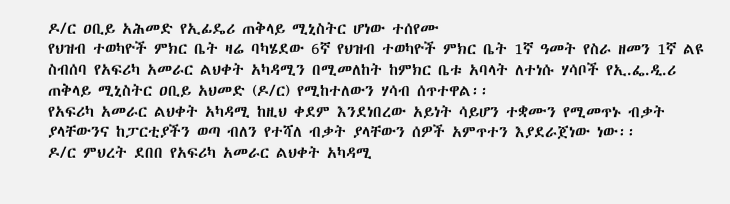ዶ/ር ዐቢይ አሕመድ የኢፊዴሪ ጠቅላይ ሚኒስትር ሆነው ተሰየሙ
የህዝብ ተወካዮች ምክር ቤት ዛሬ ባካሄደው 6ኛ የህዝብ ተወካዮች ምክር ቤት 1ኛ ዓመት የስራ ዘመን 1ኛ ልዩ ስብሰባ የአፍሪካ አመራር ልህቀት አካዳሚን በሚመለከት ከምክር ቤቱ አባላት ለተነሱ ሃሳቦች የኢ.ፌ.ዲ.ሪ ጠቅላይ ሚኒስትር ዐቢይ አህመድ (ዶ/ር) የሚከተለውን ሃሳብ ሰጥተዋል፡፡
የአፍሪካ አመራር ልህቀት አካዳሚ ከዚህ ቀደም እንደነበረው አይነት ሳይሆን ተቋሙን የሚመጥኑ ብቃት ያላቸውንና ከፓርቲያችን ወጣ ብለን የተሻለ ብቃት ያላቸውን ሰዎች አምጥተን እያደራጀነው ነው፡፡
ዶ/ር ምህረት ደበበ የአፍሪካ አመራር ልህቀት አካዳሚ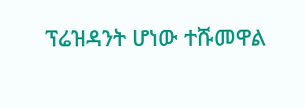ፕሬዝዳንት ሆነው ተሹመዋል